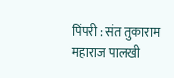पिंपरी : संत तुकाराम महाराज पालखी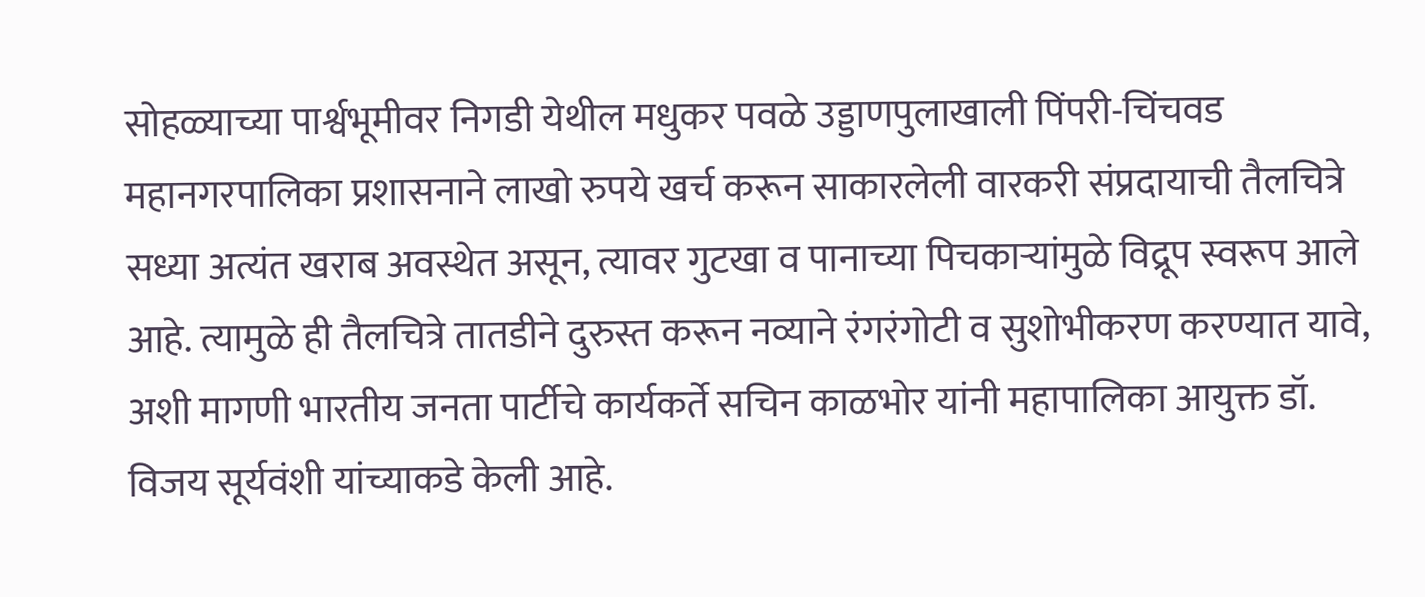सोहळ्याच्या पार्श्वभूमीवर निगडी येथील मधुकर पवळे उड्डाणपुलाखाली पिंपरी-चिंचवड महानगरपालिका प्रशासनाने लाखो रुपये खर्च करून साकारलेली वारकरी संप्रदायाची तैलचित्रे सध्या अत्यंत खराब अवस्थेत असून, त्यावर गुटखा व पानाच्या पिचकाऱ्यांमुळे विद्रूप स्वरूप आले आहे. त्यामुळे ही तैलचित्रे तातडीने दुरुस्त करून नव्याने रंगरंगोटी व सुशोभीकरण करण्यात यावे, अशी मागणी भारतीय जनता पार्टीचे कार्यकर्ते सचिन काळभोर यांनी महापालिका आयुक्त डॉ. विजय सूर्यवंशी यांच्याकडे केली आहे.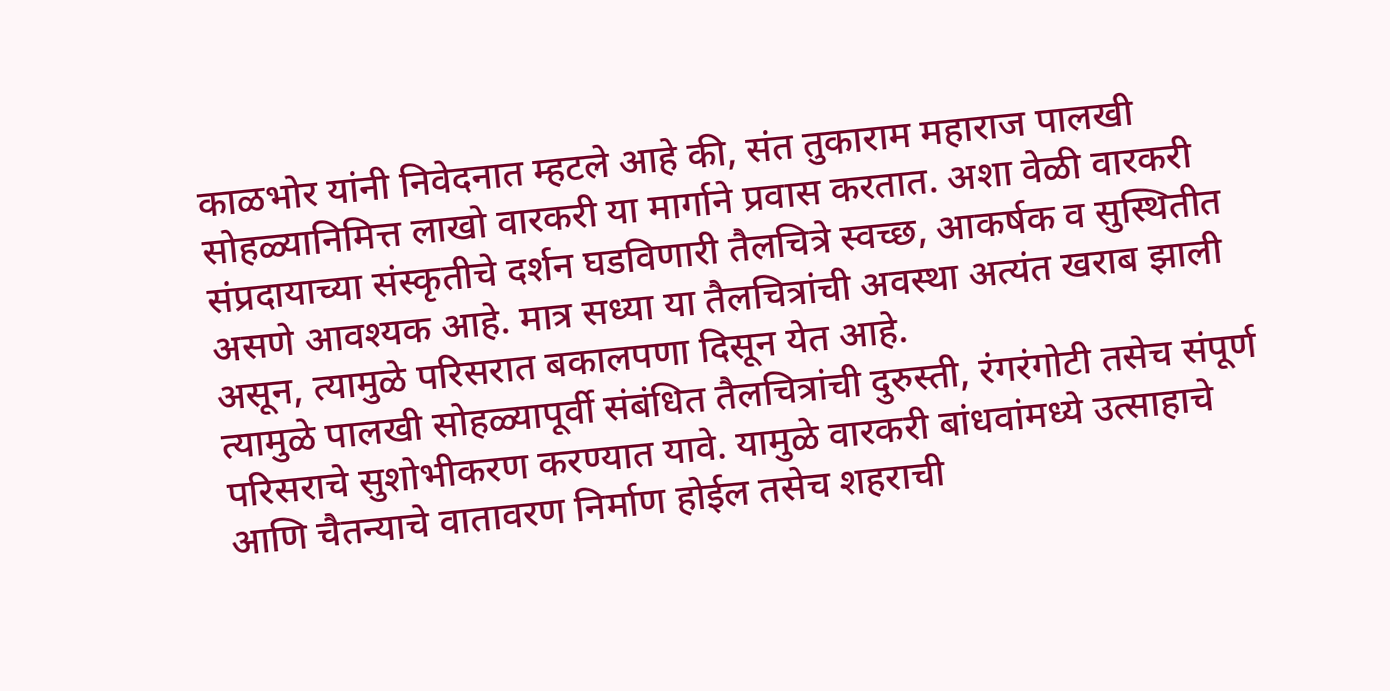काळभोर यांनी निवेदनात म्हटले आहे की, संत तुकाराम महाराज पालखी सोहळ्यानिमित्त लाखो वारकरी या मार्गाने प्रवास करतात. अशा वेळी वारकरी संप्रदायाच्या संस्कृतीचे दर्शन घडविणारी तैलचित्रे स्वच्छ, आकर्षक व सुस्थितीत असणे आवश्यक आहे. मात्र सध्या या तैलचित्रांची अवस्था अत्यंत खराब झाली असून, त्यामुळे परिसरात बकालपणा दिसून येत आहे.
त्यामुळे पालखी सोहळ्यापूर्वी संबंधित तैलचित्रांची दुरुस्ती, रंगरंगोटी तसेच संपूर्ण परिसराचे सुशोभीकरण करण्यात यावे. यामुळे वारकरी बांधवांमध्ये उत्साहाचे आणि चैतन्याचे वातावरण निर्माण होईल तसेच शहराची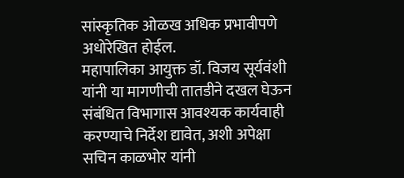सांस्कृतिक ओळख अधिक प्रभावीपणे अधोरेखित होईल.
महापालिका आयुक्त डॉ. विजय सूर्यवंशी यांनी या मागणीची तातडीने दखल घेऊन संबंधित विभागास आवश्यक कार्यवाही करण्याचे निर्देश द्यावेत, अशी अपेक्षा सचिन काळभोर यांनी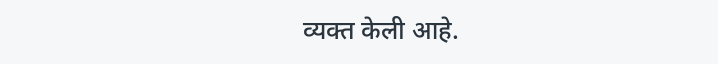व्यक्त केली आहे.